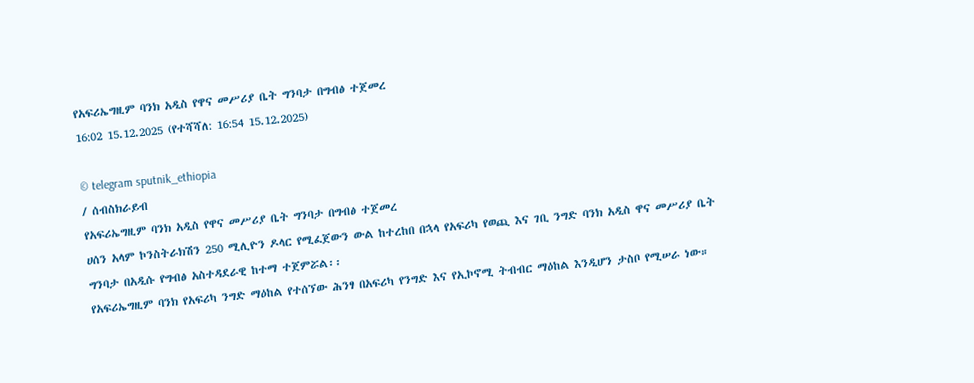የአፍሪኤግዚም ባንክ አዲስ የዋና መሥሪያ ቤት ግንባታ በግብፅ ተጀመረ
16:02 15.12.2025 (የተሻሻለ: 16:54 15.12.2025)

© telegram sputnik_ethiopia
/ ሰብስክራይብ
የአፍሪኤግዚም ባንክ አዲስ የዋና መሥሪያ ቤት ግንባታ በግብፅ ተጀመረ
ሀሰን አላም ኮንስትራክሽን 250 ሚሊዮን ዶላር የሚፈጀውን ውል ከተረከበ በኋላ የአፍሪካ የወጪ እና ገቢ ንግድ ባንክ አዲስ ዋና መሥሪያ ቤት ግንባታ በአዲሱ የግብፅ አስተዳደራዊ ከተማ ተጀምሯል፡፡
የአፍሪኤግዚም ባንክ የአፍሪካ ንግድ ማዕከል የተሰኘው ሕንፃ በአፍሪካ የንግድ እና የኢኮኖሚ ትብብር ማዕከል እንዲሆን ታስቦ የሚሠራ ነው።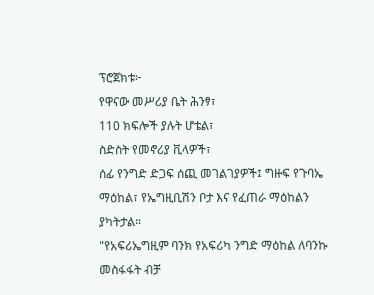ፕሮጀክቱ፦
የዋናው መሥሪያ ቤት ሕንፃ፣
110 ክፍሎች ያሉት ሆቴል፣
ስድስት የመኖሪያ ቪላዎች፣
ሰፊ የንግድ ድጋፍ ሰጪ መገልገያዎች፤ ግዙፍ የጉባኤ ማዕከል፣ የኤግዚቢሽን ቦታ እና የፈጠራ ማዕከልን ያካትታል።
"የአፍሪኤግዚም ባንክ የአፍሪካ ንግድ ማዕከል ለባንኩ መስፋፋት ብቻ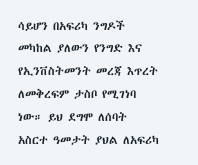ሳይሆን በአፍሪካ ንግዶች መካከል ያለውን የንግድ እና የኢንቨስትመንት መረጃ እጥረት ለመቅረፍም ታስቦ የሚገነባ ነው። ይህ ደግሞ ለሰባት አስርተ ዓመታት ያህል ለአፍሪካ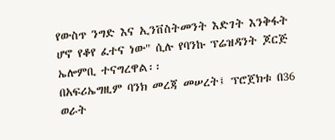የውስጥ ንግድ እና ኢንቨስትመንት እድገት እንቅፋት ሆኖ የቆየ ፈተና ነው" ሲሉ የባንኩ ፕሬዝዳንት ጆርጅ ኤሎምቢ ተናግረዋል፡፡
በአፍሪኤግዚም ባንክ መረጃ መሠረት፤ ፕሮጀክቱ በ36 ወራት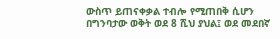ውስጥ ይጠናቀቃል ተብሎ የሚጠበቅ ሲሆን በግንባታው ወቅት ወደ 8 ሺህ ያህል፤ ወደ መደበኛ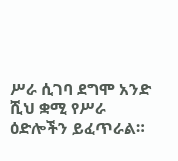ሥራ ሲገባ ደግሞ አንድ ሺህ ቋሚ የሥራ ዕድሎችን ይፈጥራል።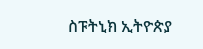ስፑትኒክ ኢትዮጵያ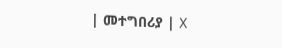| መተግበሪያ | X